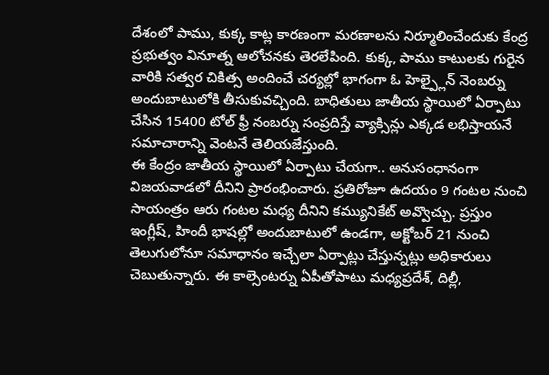దేశంలో పాము, కుక్క కాట్ల కారణంగా మరణాలను నిర్మూలించేందుకు కేంద్ర ప్రభుత్వం వినూత్న ఆలోచనకు తెరలేపింది. కుక్క, పాము కాటులకు గురైన వారికి సత్వర చికిత్స అందించే చర్యల్లో భాగంగా ఓ హెల్ప్లైన్ నెంబర్ను అందుబాటులోకి తీసుకువచ్చింది. బాధితులు జాతీయ స్థాయిలో ఏర్పాటు చేసిన 15400 టోల్ ఫ్రీ నంబర్ను సంప్రదిస్తే వ్యాక్సిన్లు ఎక్కడ లభిస్తాయనే సమాచారాన్ని వెంటనే తెలియజేస్తుంది.
ఈ కేంద్రం జాతీయ స్థాయిలో ఏర్పాటు చేయగా.. అనుసంధానంగా విజయవాడలో దీనిని ప్రారంభించారు. ప్రతిరోజూ ఉదయం 9 గంటల నుంచి సాయంత్రం ఆరు గంటల మధ్య దీనిని కమ్యునికేట్ అవ్వొచ్చు. ప్రస్తుం ఇంగ్లీష్, హిందీ భాషల్లో అందుబాటులో ఉండగా, అక్టోబర్ 21 నుంచి తెలుగులోనూ సమాధానం ఇచ్చేలా ఏర్పాట్లు చేస్తున్నట్లు అధికారులు చెబుతున్నారు. ఈ కాల్సెంటర్ను ఏపీతోపాటు మధ్యప్రదేశ్, దిల్లీ,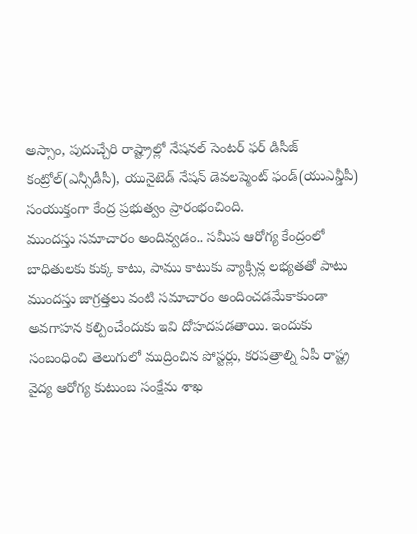అస్సాం, పుదుచ్చేరి రాష్ట్రాల్లో నేషనల్ సెంటర్ ఫర్ డిసీజ్ కంట్రోల్(ఎన్సీడీసీ), యునైటెడ్ నేషన్ డెవలప్మెంట్ ఫండ్(యుఎన్డీపీ) సంయుక్తంగా కేంద్ర ప్రభుత్వం ప్రారంభంచింది.
ముందస్తు సమాచారం అందివ్వడం.. సమీప ఆరోగ్య కేంద్రంలో బాధితులకు కుక్క కాటు, పాము కాటుకు వ్యాక్సిన్ల లభ్యతతో పాటు ముందస్తు జాగ్రత్తలు వంటి సమాచారం అందించడమేకాకుండా అవగాహన కల్పించేందుకు ఇవి దోహదపడతాయి. ఇందుకు సంబంధించి తెలుగులో ముద్రించిన పోస్టర్లు, కరపత్రాల్ని ఏపీ రాష్ట్ర వైద్య ఆరోగ్య కుటుంబ సంక్షేమ శాఖ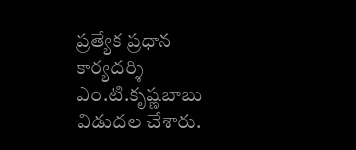ప్రత్యేక ప్రధాన కార్యదర్శి ఎం.టి.కృష్ణబాబు విడుదల చేశారు.